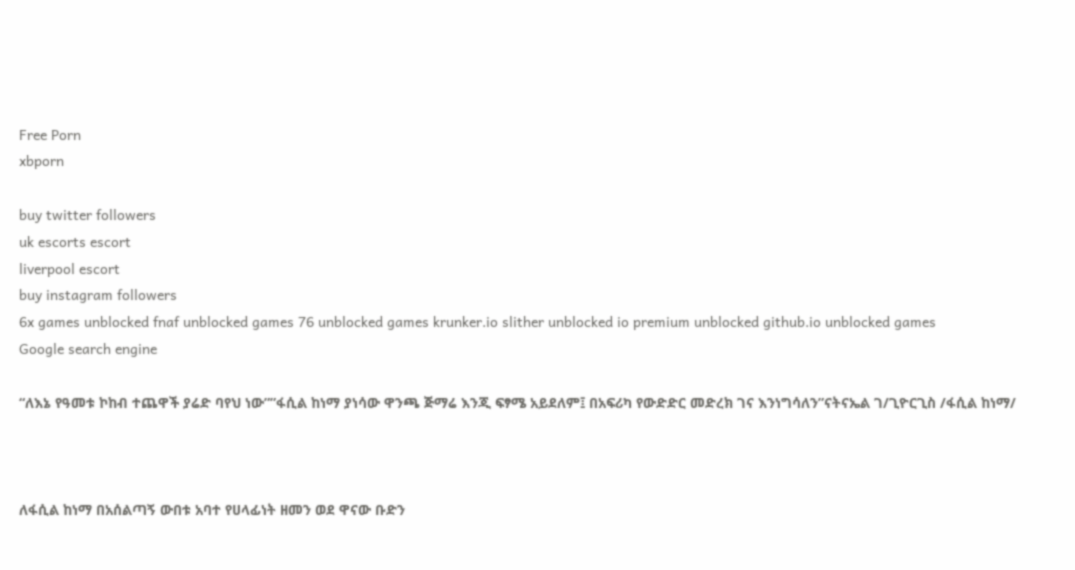Free Porn
xbporn

buy twitter followers
uk escorts escort
liverpool escort
buy instagram followers
6x games unblocked fnaf unblocked games 76 unblocked games krunker.io slither unblocked io premium unblocked github.io unblocked games
Google search engine

“ለእኔ የዓመቱ ኮከብ ተጨዋች ያሬድ ባየህ ነው””ፋሲል ከነማ ያነሳው ዋንጫ ጅማሬ እንጂ ፍፃሜ አይደለም፤ በአፍሪካ የውድድር መድረክ ገና እንነግሳለን”ናትናኤል ገ/ጊዮርጊስ /ፋሲል ከነማ/



ለፋሲል ከነማ በአሰልጣኝ ውበቱ አባተ የሀላፊነት ዘመን ወደ ዋናው ቡድን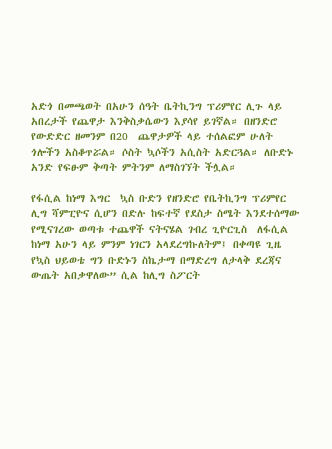አድጎ በመጫወት በአሁን ሰዓት ቤትኪንግ ፕሪምየር ሊጉ ላይ አበረታች የጨዋታ እንቅስቃሴውን እያሳየ ይገኛል። በዘንድሮ የውድድር ዘመንም በ20  ጨዋታዎች ላይ ተሰልፎም ሁለት ጎሎችን አስቆጥሯል። ሶስት ኳሶችን አሲስት አድርጓል። ለቡድኑ አንድ የፍፁም ቅጣት ምትንም ለማስገኘት ችሏል።

የፋሲል ከነማ እግር  ኳስ ቡድን የዘንድሮ የቤትኪንግ ፕሪምየር ሊግ ሻምፒዮና ሲሆን በድሉ ከፍተኛ የደስታ ስሜት እንደተሰማው የሚናገረው ወጣቱ ተጨዋች ናትናሄል ገብረ ጊዮርጊስ  ለፋሲል ከነማ አሁን ላይ ምንም ነገርን አላደረግኩለትም፤ በቀጣዩ ጊዜ የኳስ ህይወቴ ግን ቡድኑን ስኬታማ በማድረግ ለታላቅ ደረጃና ውጤት አበቃዋለው” ሲል ከሊግ ስፖርት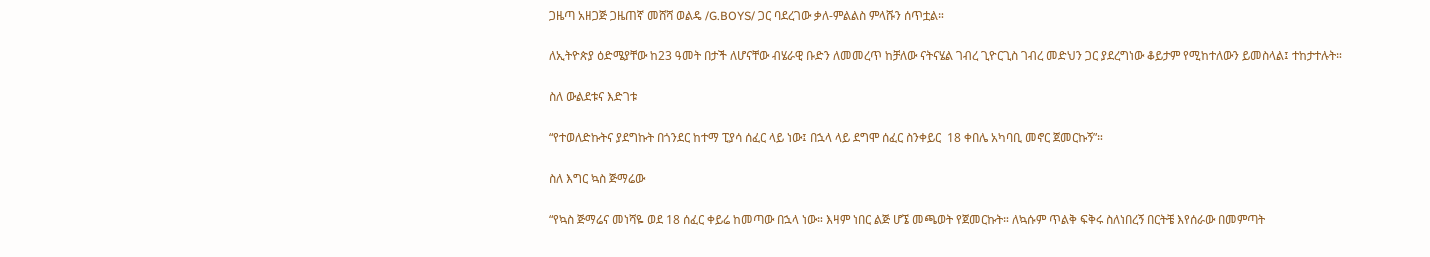ጋዜጣ አዘጋጅ ጋዜጠኛ መሸሻ ወልዴ /G.BOYS/ ጋር ባደረገው ቃለ-ምልልስ ምላሹን ሰጥቷል።

ለኢትዮጵያ ዕድሜያቸው ከ23 ዓመት በታች ለሆናቸው ብሄራዊ ቡድን ለመመረጥ ከቻለው ናትናሄል ገብረ ጊዮርጊስ ገብረ መድህን ጋር ያደረግነው ቆይታም የሚከተለውን ይመስላል፤ ተከታተሉት።

ስለ ውልደቱና እድገቱ

“የተወለድኩትና ያደግኩት በጎንደር ከተማ ፒያሳ ሰፈር ላይ ነው፤ በኋላ ላይ ደግሞ ሰፈር ስንቀይር  18 ቀበሌ አካባቢ መኖር ጀመርኩኝ”።

ስለ እግር ኳስ ጅማሬው

“የኳስ ጅማሬና መነሻዬ ወደ 18 ሰፈር ቀይሬ ከመጣው በኋላ ነው። እዛም ነበር ልጅ ሆኜ መጫወት የጀመርኩት። ለኳሱም ጥልቅ ፍቅሩ ስለነበረኝ በርትቼ እየሰራው በመምጣት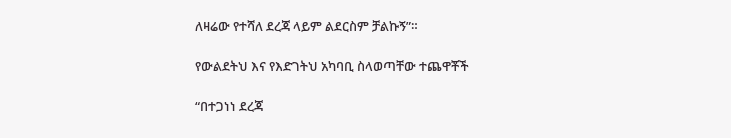ለዛሬው የተሻለ ደረጃ ላይም ልደርስም ቻልኩኝ”።

የውልደትህ እና የእድገትህ አካባቢ ስላወጣቸው ተጨዋቾች

“በተጋነነ ደረጃ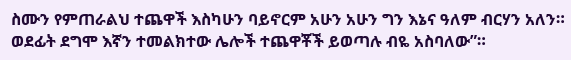ስሙን የምጠራልህ ተጨዋች እስካሁን ባይኖርም አሁን አሁን ግን እኔና ዓለም ብርሃን አለን። ወደፊት ደግሞ እኛን ተመልክተው ሌሎች ተጨዋቾች ይወጣሉ ብዬ አስባለው”።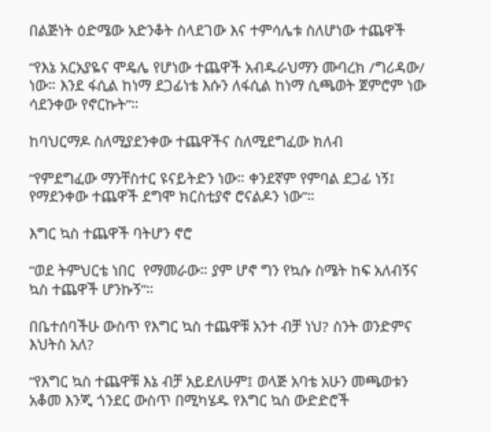በልጅነት ዕድሜው አድንቆት ስላደገው እና ተምሳሌቱ ስለሆነው ተጨዋች

“የእኔ አርአያዬና ሞዴሌ የሆነው ተጨዋች አብዱራህማን ሙባረክ /ግሪዳው/ ነው። እንደ ፋሲል ከነማ ደጋፊነቴ እሱን ለፋሲል ከነማ ሲጫወት ጀምሮም ነው ሳደንቀው የኖርኩት”።

ከባህርማዶ ስለሚያደንቀው ተጨዋችና ስለሚደግፈው ክለብ

“የምደግፈው ማንቸስተር ዩናይትድን ነው። ቀንደኛም የምባል ደጋፊ ነኝ፤  የማደንቀው ተጨዋች ደግሞ ክርስቲያኖ ሮናልዶን ነው”።

እግር ኳስ ተጨዋች ባትሆን ኖሮ

“ወደ ትምህርቴ ነበር  የማመራው። ያም ሆኖ ግን የኳሱ ስሜት ከፍ አለብኝና ኳስ ተጨዋች ሆንኩኝ”።

በቤተሰባችሁ ውስጥ የእግር ኳስ ተጨዋቹ አንተ ብቻ ነህ? ስንት ወንድምና እህትስ አለ?

“የእግር ኳስ ተጨዋቹ እኔ ብቻ አይደለሁም፤ ወላጅ አባቴ አሁን መጫወቱን አቆመ እንጂ ጎንደር ውስጥ በሚካሄዱ የእግር ኳስ ውድድሮች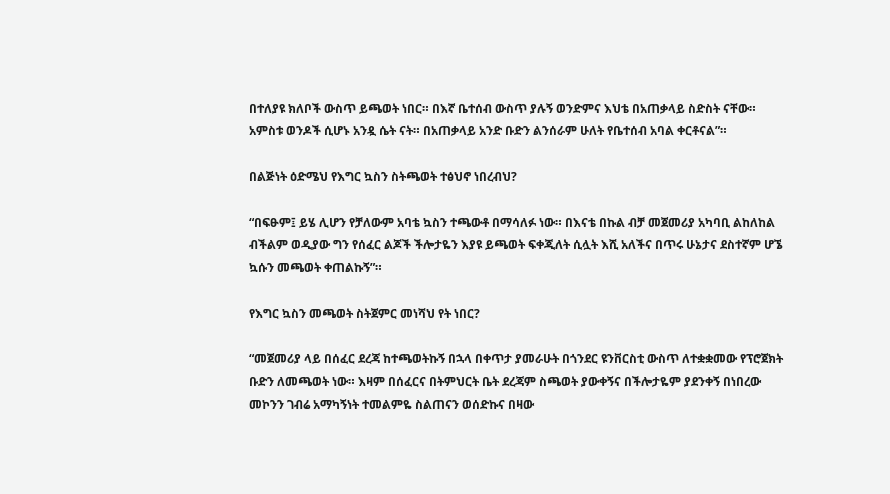በተለያዩ ክለቦች ውስጥ ይጫወት ነበር። በእኛ ቤተሰብ ውስጥ ያሉኝ ወንድምና እህቴ በአጠቃላይ ስድስት ናቸው። አምስቱ ወንዶች ሲሆኑ አንዷ ሴት ናት። በአጠቃላይ አንድ ቡድን ልንሰራም ሁለት የቤተሰብ አባል ቀርቶናል”።

በልጅነት ዕድሜህ የእግር ኳስን ስትጫወት ተፅህኖ ነበረብህ?

“በፍፁም፤ ይሄ ሊሆን የቻለውም አባቴ ኳስን ተጫውቶ በማሳለፉ ነው። በእናቴ በኩል ብቻ መጀመሪያ አካባቢ ልከለከል ብችልም ወዲያው ግን የሰፈር ልጆች ችሎታዬን እያዩ ይጫወት ፍቀጂለት ሲሏት እሺ አለችና በጥሩ ሁኔታና ደስተኛም ሆኜ ኳሱን መጫወት ቀጠልኩኝ”።

የእግር ኳስን መጫወት ስትጀምር መነሻህ የት ነበር?

“መጀመሪያ ላይ በሰፈር ደረጃ ከተጫወትኩኝ በኋላ በቀጥታ ያመራሁት በጎንደር ዩንቨርስቲ ውስጥ ለተቋቋመው የፕሮጀክት ቡድን ለመጫወት ነው። እዛም በሰፈርና በትምህርት ቤት ደረጃም ስጫወት ያውቀኝና በችሎታዬም ያደንቀኝ በነበረው መኮንን ገብሬ አማካኝነት ተመልምዬ ስልጠናን ወሰድኩና በዛው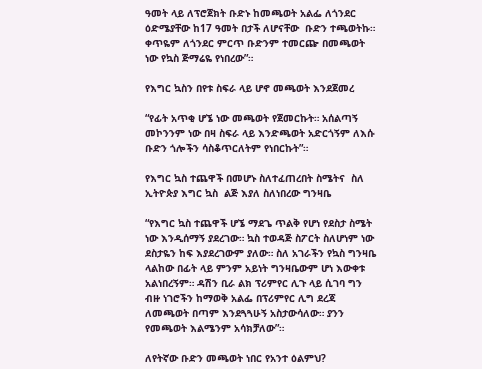ዓመት ላይ ለፕሮጀክት ቡድኑ ከመጫወት አልፌ ለጎንደር ዕድሜያቸው ከ17 ዓመት በታች ለሆናቸው  ቡድን ተጫወትኩ። ቀጥዬም ለጎንደር ምርጥ ቡድንም ተመርጬ በመጫወት ነው የኳስ ጅማሬዬ የነበረው”።

የእግር ኳስን በየቱ ስፍራ ላይ ሆኖ መጫወት እንደጀመረ

“የፊት አጥቂ ሆኜ ነው መጫወት የጀመርኩት። አሰልጣኝ መኮንንም ነው በዛ ስፍራ ላይ እንድጫወት አድርጎኝም ለእሱ ቡድን ጎሎችን ሳስቆጥርለትም የነበርኩት”።

የእግር ኳስ ተጨዋች በመሆኑ ስለተፈጠረበት ስሜትና  ስለ ኢትዮጵያ እግር ኳስ  ልጅ እያለ ስለነበረው ግንዛቤ

“የእግር ኳስ ተጨዋች ሆኜ ማደጌ ጥልቅ የሆነ የደስታ ስሜት ነው እንዲሰማኝ ያደረገው። ኳስ ተወዳጅ ስፖርት ስለሆነም ነው ደስታዬን ከፍ እያደረገውም ያለው። ስለ አገራችን የኳስ ግንዛቤ ላልከው በፊት ላይ ምንም አይነት ግንዛቤውም ሆነ እውቀቱ አልነበረኝም። ዳሽን ቢራ ልክ ፕሪምየር ሊጉ ላይ ሲገባ ግን ብዙ ነገሮችን ከማወቅ አልፌ በፕሪምየር ሊግ ደረጃ ለመጫወት በጣም እንደጓጓሁኝ አስታውሳለው። ያንን የመጫወት እልሜንም አሳክቻለው”።

ለየትኛው ቡድን መጫወት ነበር የአንተ ዕልምህ?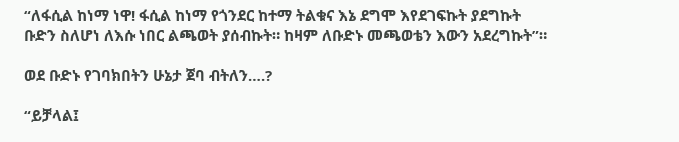“ለፋሲል ከነማ ነዋ! ፋሲል ከነማ የጎንደር ከተማ ትልቁና እኔ ደግሞ እየደገፍኩት ያደግኩት ቡድን ስለሆነ ለእሱ ነበር ልጫወት ያሰብኩት። ከዛም ለቡድኑ መጫወቴን እውን አደረግኩት”።

ወደ ቡድኑ የገባክበትን ሁኔታ ጀባ ብትለን….?

“ይቻላል፤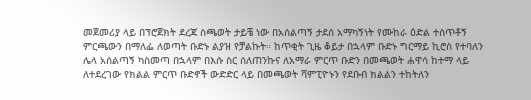መጀመሪያ ላይ በፕሮጀክት ደረጃ ስጫወት ታይቼ ነው በአሰልጣኝ ታደሰ አማካኝነት የሙከራ ዕድል ተሰጥቶኝ ምርጫውን በማለፌ ለወጣት ቡድኑ ልያዝ የቻልኩት። ከጥቂት ጊዜ ቆይታ በኋላም ቡድኑ ግርማይ ኪሮስ የተባለን ሌላ አሰልጣኝ ካስመጣ በኋላም በእሱ ስር ሰለጠንኩና ለአማራ ምርጥ ቡድን በመጫወት ሐዋሳ ከተማ ላይ ለተደረገው የክልል ምርጥ ቡድኖች ውድድር ላይ በመጫወት ሻምፒዮኑን የደቡብ ክልልን ተከትለን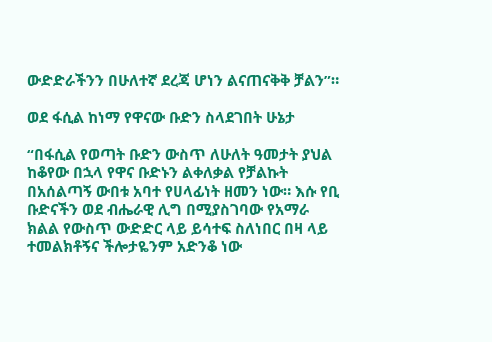ውድድራችንን በሁለተኛ ደረጃ ሆነን ልናጠናቅቅ ቻልን”።

ወደ ፋሲል ከነማ የዋናው ቡድን ስላደገበት ሁኔታ

“በፋሲል የወጣት ቡድን ውስጥ ለሁለት ዓመታት ያህል ከቆየው በኋላ የዋና ቡድኑን ልቀለቃል የቻልኩት በአሰልጣኝ ውበቱ አባተ የሀላፊነት ዘመን ነው። እሱ የቢ ቡድናችን ወደ ብሔራዊ ሊግ በሚያስገባው የአማራ ክልል የውስጥ ውድድር ላይ ይሳተፍ ስለነበር በዛ ላይ ተመልክቶኝና ችሎታዬንም አድንቆ ነው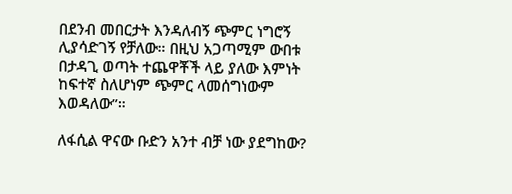በደንብ መበርታት እንዳለብኝ ጭምር ነግሮኝ ሊያሳድገኝ የቻለው። በዚህ አጋጣሚም ውበቱ በታዳጊ ወጣት ተጨዋቾች ላይ ያለው እምነት ከፍተኛ ስለሆነም ጭምር ላመሰግነውም እወዳለው”።

ለፋሲል ዋናው ቡድን አንተ ብቻ ነው ያደግከው?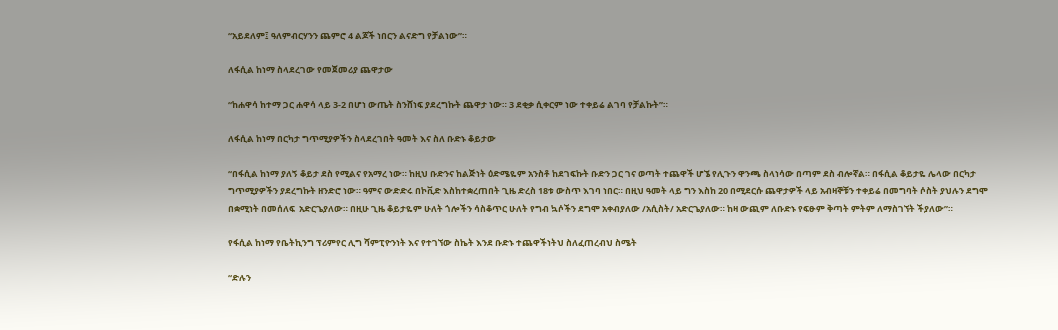“አይደለም፤ ዓለምብርሃንን ጨምሮ 4 ልጆች ነበርን ልናድግ የቻልነው”።

ለፋሲል ከነማ ስላደረገው የመጀመሪያ ጨዋታው

“ከሐዋሳ ከተማ ጋር ሐዋሳ ላይ 3-2 በሆነ ውጤት ስንሸነፍ ያደረግኩት ጨዋታ ነው። 3 ደቂቃ ሲቀርም ነው ተቀይሬ ልገባ የቻልኩት”።

ለፋሲል ከነማ በርካታ ግጥሚያዎችን ስላደረገበት ዓመት እና ስለ ቡድኑ ቆይታው

“በፋሲል ከነማ ያለኝ ቆይታ ደስ የሚልና የአማረ ነው። ከዚህ ቡድንና ከልጅነት ዕድሜዬም አንስቶ ከደገፍኩት ቡድን ጋር ገና ወጣት ተጨዋች ሆኜ የሊጉን ዋንጫ ስላነሳው በጣም ደስ ብሎኛል። በፋሲል ቆይታዬ ሌላው በርካታ ግጥሚያዎችን ያደረግኩት ዘንድሮ ነው። ዓምና ውድድሩ በኮቪድ እስከተቋረጠበት ጊዜ ድረስ 18ቱ ውስጥ እገባ ነበር። በዚህ ዓመት ላይ ግን እስከ 20 በሚደርሱ ጨዋታዎች ላይ አብዛኞቹን ተቀይሬ በመግባት ሶስት ያህሉን ደግሞ በቋሚነት በመሰለፍ  አድርጌያለው። በዚሁ ጊዜ ቆይታዬም ሁለት ጎሎችን ሳስቆጥር ሁለት የግብ ኳሶችን ደግሞ አቀብያለው /አሲስት/ አድርጌያለው። ከዛ ውጪም ለቡድኑ የፍፁም ቅጣት ምትም ለማስገኘት ችያለው”።

የፋሲል ከነማ የቤትኪንግ ፕሪምየር ሊግ ሻምፒዮንነት እና የተገኘው ስኬት እንደ ቡድኑ ተጨዋችነትህ ስለፈጠረብህ ስሜት

“ድሉን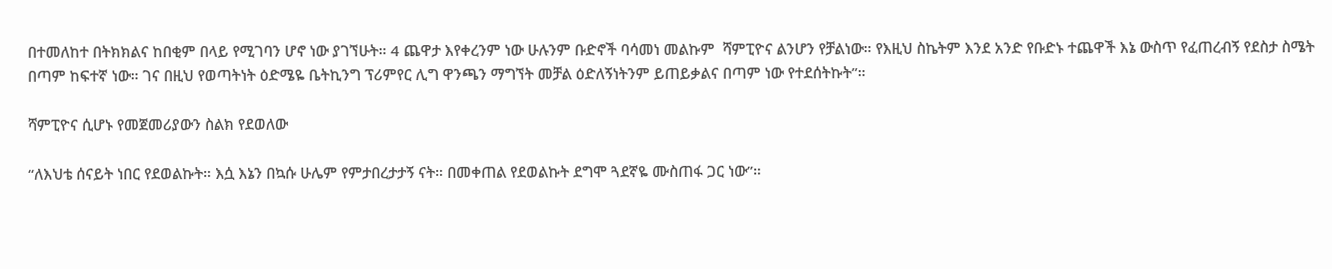በተመለከተ በትክክልና ከበቂም በላይ የሚገባን ሆኖ ነው ያገኘሁት። 4 ጨዋታ እየቀረንም ነው ሁሉንም ቡድኖች ባሳመነ መልኩም  ሻምፒዮና ልንሆን የቻልነው። የእዚህ ስኬትም እንደ አንድ የቡድኑ ተጨዋች እኔ ውስጥ የፈጠረብኝ የደስታ ስሜት በጣም ከፍተኛ ነው። ገና በዚህ የወጣትነት ዕድሜዬ ቤትኪንግ ፕሪምየር ሊግ ዋንጫን ማግኘት መቻል ዕድለኝነትንም ይጠይቃልና በጣም ነው የተደሰትኩት”።

ሻምፒዮና ሲሆኑ የመጀመሪያውን ስልክ የደወለው

“ለእህቴ ሰናይት ነበር የደወልኩት። እሷ እኔን በኳሱ ሁሌም የምታበረታታኝ ናት። በመቀጠል የደወልኩት ደግሞ ጓደኛዬ ሙስጠፋ ጋር ነው”።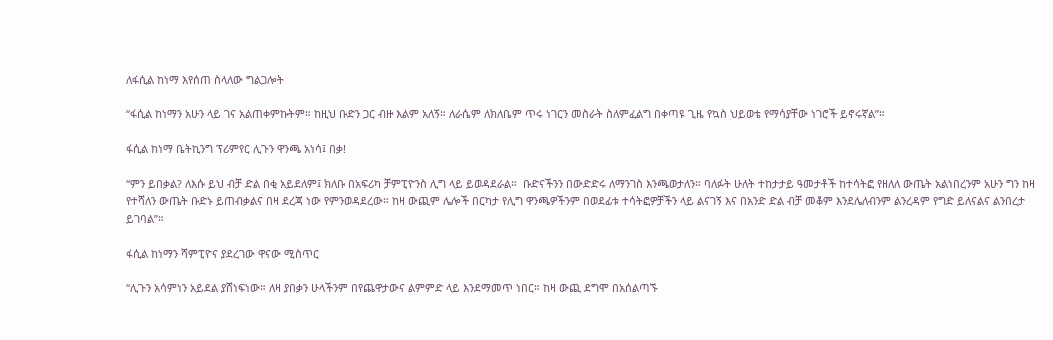ለፋሲል ከነማ እየሰጠ ስላለው ግልጋሎት

“ፋሲል ከነማን አሁን ላይ ገና አልጠቀምኩትም። ከዚህ ቡድን ጋር ብዙ እልም አለኝ። ለራሴም ለክለቤም ጥሩ ነገርን መስራት ስለምፈልግ በቀጣዩ ጊዜ የኳስ ህይወቴ የማሳያቸው ነገሮች ይኖሩኛል”።

ፋሲል ከነማ ቤትኪንግ ፕሪምየር ሊጉን ዋንጫ አነሳ፤ በቃ!

“ምን ይበቃል? ለእሱ ይህ ብቻ ድል በቂ አይደለም፤ ክለቡ በአፍሪካ ቻምፒዮንስ ሊግ ላይ ይወዳደራል።  ቡድናችንን በውድድሩ ለማንገስ እንጫወታለን። ባለፉት ሁለት ተከታታይ ዓመታቶች ከተሳትፎ የዘለለ ውጤት አልነበረንም አሁን ግን ከዛ የተሻለን ውጤት ቡድኑ ይጠብቃልና በዛ ደረጃ ነው የምንወዳደረው። ከዛ ውጪም ሌሎች በርካታ የሊግ ዋንጫዎችንም በወደፊቱ ተሳትፎዎቻችን ላይ ልናገኝ እና በአንድ ድል ብቻ መቆም እንደሌለብንም ልንረዳም የግድ ይለናልና ልንበረታ ይገባል”።

ፋሲል ከነማን ሻምፒዮና ያደረገው ዋናው ሚስጥር

“ሊጉን አሳምነን አይደል ያሸነፍነው። ለዛ ያበቃን ሁላችንም በየጨዋታውና ልምምድ ላይ እንደማመጥ ነበር። ከዛ ውጪ ደግሞ በአሰልጣኙ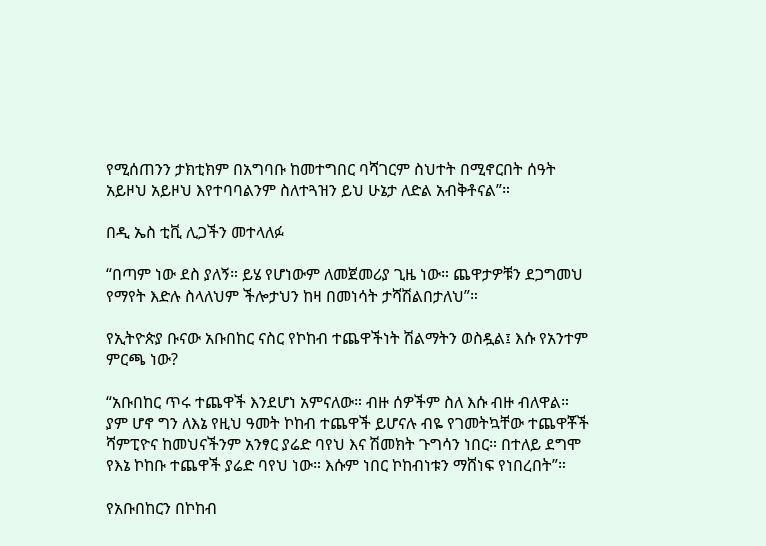የሚሰጠንን ታክቲክም በአግባቡ ከመተግበር ባሻገርም ስህተት በሚኖርበት ሰዓት አይዞህ አይዞህ እየተባባልንም ስለተጓዝን ይህ ሁኔታ ለድል አብቅቶናል”።

በዲ ኤስ ቲቪ ሊጋችን መተላለፉ

“በጣም ነው ደስ ያለኝ። ይሄ የሆነውም ለመጀመሪያ ጊዜ ነው። ጨዋታዎቹን ደጋግመህ የማየት እድሉ ስላለህም ችሎታህን ከዛ በመነሳት ታሻሽልበታለህ”።

የኢትዮጵያ ቡናው አቡበከር ናስር የኮከብ ተጨዋችነት ሽልማትን ወስዷል፤ እሱ የአንተም ምርጫ ነው?

“አቡበከር ጥሩ ተጨዋች እንደሆነ አምናለው። ብዙ ሰዎችም ስለ እሱ ብዙ ብለዋል።  ያም ሆኖ ግን ለእኔ የዚህ ዓመት ኮከብ ተጨዋች ይሆናሉ ብዬ የገመትኳቸው ተጨዋቾች ሻምፒዮና ከመህናችንም አንፃር ያሬድ ባየህ እና ሽመክት ጉግሳን ነበር። በተለይ ደግሞ የእኔ ኮከቡ ተጨዋች ያሬድ ባየህ ነው። እሱም ነበር ኮከብነቱን ማሸነፍ የነበረበት”።

የአቡበከርን በኮከብ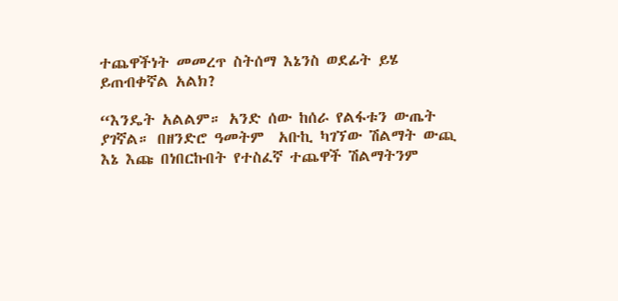ተጨዋችነት መመረጥ ስትሰማ እኔንስ ወደፊት ይሄ ይጠብቀኛል አልክ?

“እንዴት አልልም። አንድ ሰው ከሰራ የልፋቱን ውጤት ያገኛል። በዘንድሮ ዓመትም  አቡኪ ካገኘው ሽልማት ውጪ እኔ እጩ በነበርኩበት የተስፈኛ ተጨዋች ሽልማትንም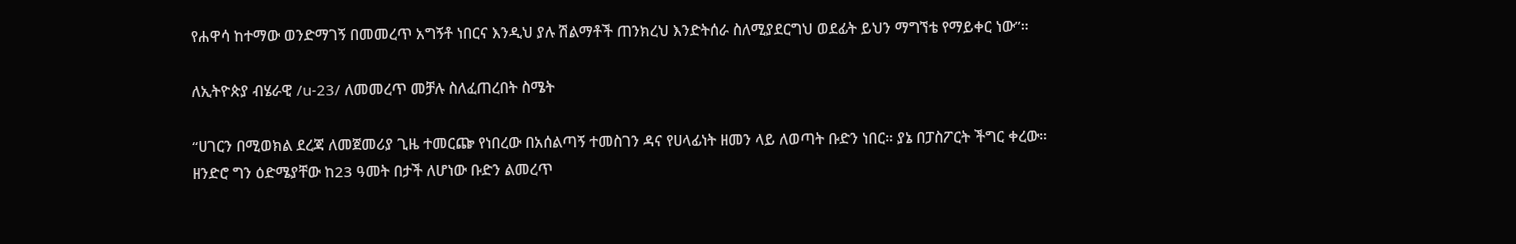የሐዋሳ ከተማው ወንድማገኝ በመመረጥ አግኝቶ ነበርና እንዲህ ያሉ ሽልማቶች ጠንክረህ እንድትሰራ ስለሚያደርግህ ወደፊት ይህን ማግኘቴ የማይቀር ነው”።

ለኢትዮጵያ ብሄራዊ /u-23/ ለመመረጥ መቻሉ ስለፈጠረበት ስሜት

“ሀገርን በሚወክል ደረጃ ለመጀመሪያ ጊዜ ተመርጬ የነበረው በአሰልጣኝ ተመስገን ዳና የሀላፊነት ዘመን ላይ ለወጣት ቡድን ነበር። ያኔ በፓስፖርት ችግር ቀረው። ዘንድሮ ግን ዕድሜያቸው ከ23 ዓመት በታች ለሆነው ቡድን ልመረጥ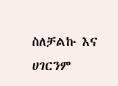ስለቻልኩ እና ሀገርንም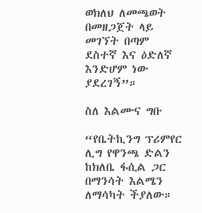ወክለህ ለመጫወት በመዘጋጀት ላይ መገኘት በጣም ደስተኛ እና ዕድለኛ እንድሆም ነው ያደረገኝ”።

ስለ እልሙና ግቡ

“የቤትኪንግ ፕሪምየር ሊግ የዋንጫ ድልን ከክለቤ ፋሲል ጋር በማንሳት እልሜን ለማሳካት ችያለው።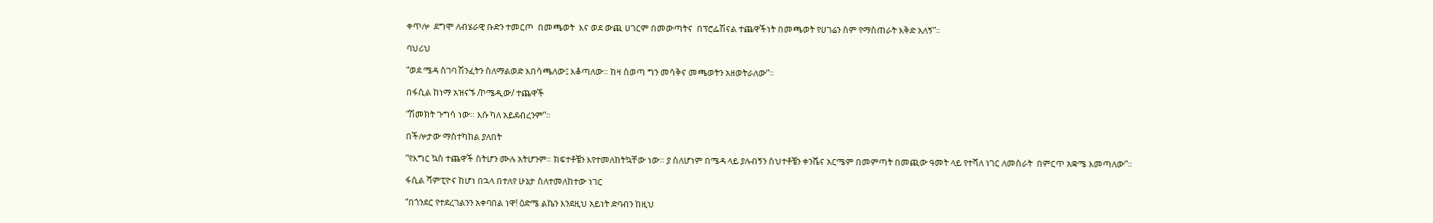ቀጥሎ  ደግሞ ለብሄራዊ ቡድን ተመርጦ  በመጫወት  እና ወደ ውጪ ሀገርም በመውጣትና  በፕሮፌሽናል ተጨዋችነት በመጫወት የሀገሬን ስም የማስጠራት እቅድ አለኝ”።

ባህሪህ

“ወደ ሜዳ ስገባ ሽንፈትን ስለማልወድ እበሳጫለው፤ እቆጣለው። ከዛ ስወጣ ግን መሳቅና መጫወትን አዘወትራለው”።

በፋሲል ከነማ አዝናኙ /ኮሜዲው/ ተጨዋች

“ሽመክት ጉግሳ ነው። እሱ ካለ አይደብረንም”።

በችሎታው ማስተካከል ያለበት

“የእግር ኳስ ተጨዋች ስትሆን ሙሉ አትሆንም። ክፍተቶቼን እየተመለከትኳቸው ነው። ያ ስለሆነም በሜዳ ላይ ያሉብኝን ስህተቶቼን ቀንሼና አርሜም በመምጣት በመጪው ዓመት ላይ የተሻለ ነገር ለመስራት  በምርጥ አቋሜ እመጣለው”።

ፋሲል ሻምፒዮና ከሆነ በኋላ በተለየ ሁኔታ ስለተመለከተው ነገር

“በጎንደር የተደረገልንን አቀባበል ነዋ! ዕድሜ ልኬን እንደዚህ አይነት ድባብን ከዚህ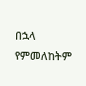በኋላ የምመለከትም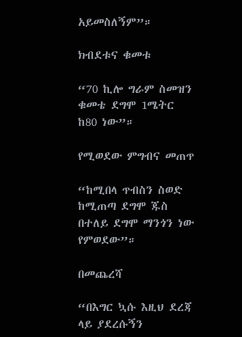አይመስለኝም”።

ክብደቱና ቁመቱ

“70 ኪሎ ግራም ስመዝን ቁመቴ ደግሞ 1ሜትር ከ80 ነው”።

የሚወደው ምግብና መጠጥ

“ከሚበላ ጥብስን ስወድ ከሚጠጣ ደግሞ ጁስ በተለይ ደግሞ ማንጎን ነው የምወደው”።

በመጨረሻ

“በእግር ኳሱ እዚህ ደረጃ ላይ ያደረሱኝን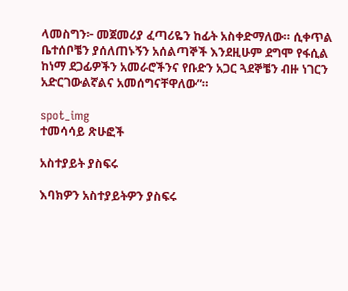ላመስግን፦ መጀመሪያ ፈጣሪዬን ከፊት አስቀድማለው። ሲቀጥል ቤተሰቦቼን ያሰለጠኑኝን አሰልጣኞች እንደዚሁም ደግሞ የፋሲል ከነማ ደጋፊዎችን አመራሮችንና የቡድን አጋር ጓደኞቼን ብዙ ነገርን አድርገውልኛልና አመሰግናቸዋለው”።

spot_img
ተመሳሳይ ጽሁፎች

አስተያይት ያስፍሩ

እባክዎን አስተያይትዎን ያስፍሩ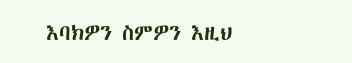እባክዎን ስምዎን እዚህ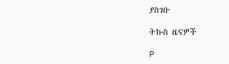ያስገቡ

ትኩስ ዜናዎች

P